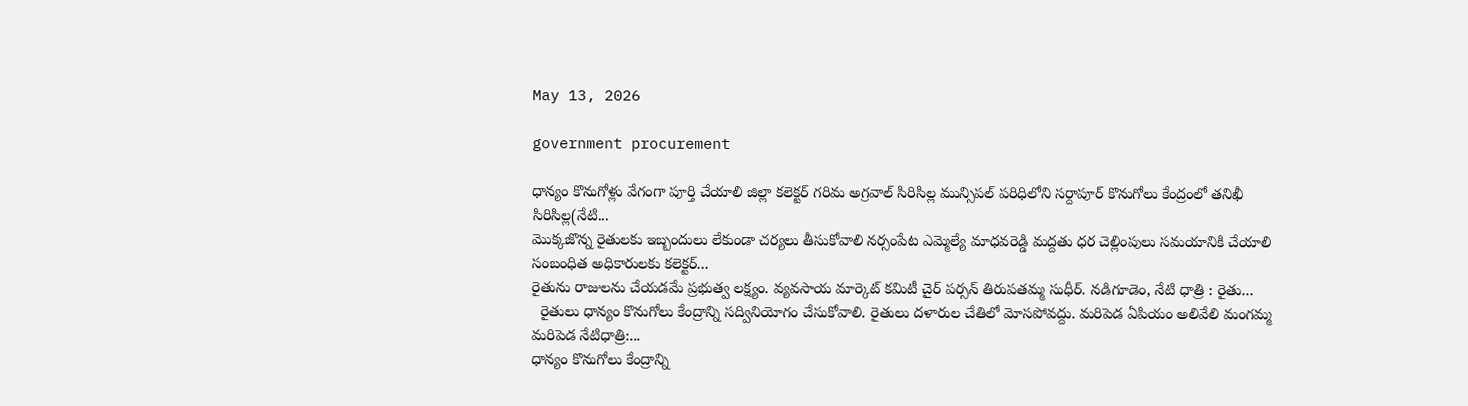May 13, 2026

government procurement

ధాన్యం కొనుగోళ్లు వేగంగా పూర్తి చేయాలి జిల్లా కలెక్టర్ గరిమ అగ్రవాల్ సిరిసిల్ల మున్సిపల్ పరిధిలోని సర్దాపూర్ కొనుగోలు కేంద్రంలో తనిఖీ సిరిసిల్ల(నేటి...
మొక్కజొన్న రైతులకు ఇబ్బందులు లేకుండా చర్యలు తీసుకోవాలి నర్సంపేట ఎమ్మెల్యే మాధవరెడ్డి మద్దతు ధర చెల్లింపులు సమయానికి చేయాలి సంబంధిత అధికారులకు కలెక్టర్...
రైతును రాజులను చేయడమే ప్రభుత్వ లక్ష్యం. వ్యవసాయ మార్కెట్ కమిటీ చైర్ పర్సన్ తిరుపతమ్మ సుధీర్. నడిగూడెం, నేటి ధాత్రి : రైతు...
  రైతులు ధాన్యం కొనుగోలు కేంద్రాన్ని సద్వినియోగం చేసుకోవాలి. రైతులు దళారుల చేతిలో మోసపోవద్దు. మరిపెడ ఏపియం అలివేలి మంగమ్మ మరిపెడ నేటిధాత్రి:...
ధాన్యం కొనుగోలు కేంద్రాన్ని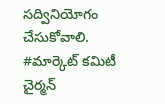సద్వినియోగం చేసుకోవాలి. #మార్కెట్ కమిటీ చైర్మన్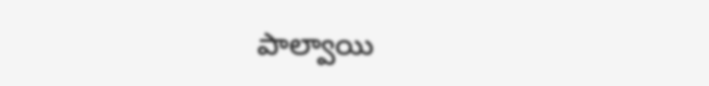పాల్వాయి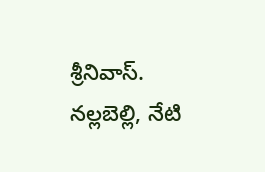శ్రీనివాస్. నల్లబెల్లి, నేటి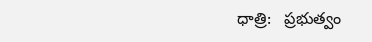ధాత్రి:   ప్రభుత్వం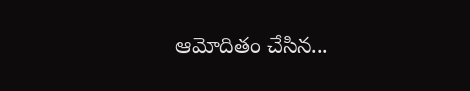ఆమోదితం చేసిన...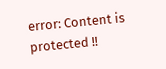error: Content is protected !!